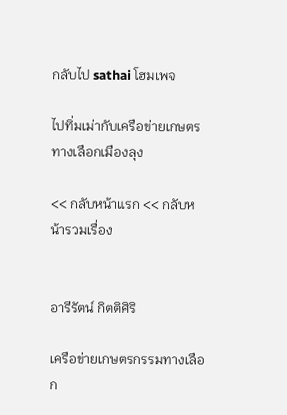กลับไป sathai โฮมเพจ

ไปทิ่มเม่ากับเครือข่ายเกษตรทางเลือกเมืองลุง

<< กลับหน้าแรก << กลับหน้ารวมเรื่อง


อารีรัตน์ กิตติศิริ

เครือข่ายเกษตรกรรมทางเลือก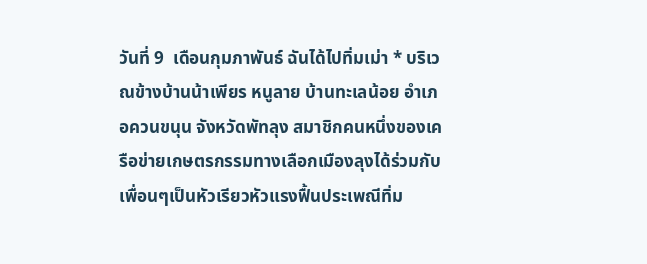วันที่ 9  เดือนกุมภาพันธ์ ฉันได้ไปทิ่มเม่า * บริเวณข้างบ้านน้าเพียร หนูลาย บ้านทะเลน้อย อำเภอควนขนุน จังหวัดพัทลุง สมาชิกคนหนึ่งของเครือข่ายเกษตรกรรมทางเลือกเมืองลุงได้ร่วมกับเพื่อนๆเป็นหัวเรียวหัวแรงฟื้นประเพณีทิ่ม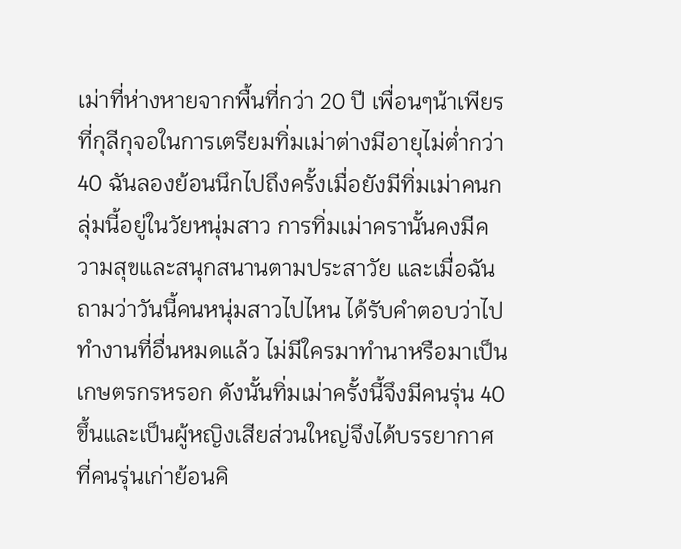เม่าที่ห่างหายจากพื้นที่กว่า 20 ปี เพื่อนๆน้าเพียรที่กุลีกุจอในการเตรียมทิ่มเม่าต่างมีอายุไม่ต่ำกว่า 40 ฉันลองย้อนนึกไปถึงครั้งเมื่อยังมีทิ่มเม่าคนกลุ่มนี้อยู่ในวัยหนุ่มสาว การทิ่มเม่าครานั้นคงมีความสุขและสนุกสนานตามประสาวัย และเมื่อฉันถามว่าวันนี้คนหนุ่มสาวไปไหน ได้รับคำตอบว่าไปทำงานที่อื่นหมดแล้ว ไม่มีใครมาทำนาหรือมาเป็นเกษตรกรหรอก ดังนั้นทิ่มเม่าครั้งนี้จึงมีคนรุ่น 40 ขึ้นและเป็นผู้หญิงเสียส่วนใหญ่จึงได้บรรยากาศที่คนรุ่นเก่าย้อนคิ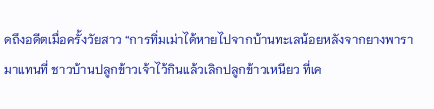ดถึงอดีตเมื่อครั้งวัยสาว “การทิ่มเม่าได้หายไปจากบ้านทะเลน้อยหลังจากยางพารามาแทนที่ ชาวบ้านปลูกข้าวเจ้าไว้กินแล้วเลิกปลูกข้าวเหนียว ที่เค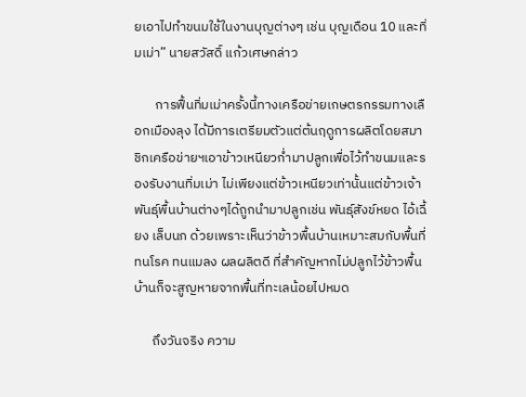ยเอาไปทำขนมใช้ในงานบุญต่างๆ เช่น บุญเดือน 10 และทิ่มเม่า” นายสวัสดิ์ แก้วเศษกล่าว

       การฟื้นทิ่มเม่าครั้งนี้ทางเครือข่ายเกษตรกรรมทางเลือกเมืองลุง ได้มีการเตรียมตัวแต่ต้นฤดูการผลิตโดยสมาชิกเครือข่ายฯเอาข้าวเหนียวก่ำมาปลูกเพื่อไว้ทำขนมและรองรับงานทิ่มเม่า ไม่เพียงแต่ข้าวเหนียวเท่านั้นแต่ข้าวเจ้าพันธุ์พื้นบ้านต่างๆได้ถูกนำมาปลูกเช่น พันธุ์สังข์หยด ไอ้เฉี้ยง เล็บนก ด้วยเพราะเห็นว่าข้าวพื้นบ้านเหมาะสมกับพื้นที่ ทนโรค ทนแมลง ผลผลิตดี ที่สำคัญหากไม่ปลูกไว้ข้าวพื้นบ้านก็จะสูญหายจากพื้นที่ทะเลน้อยไปหมด

      ถึงวันจริง ความ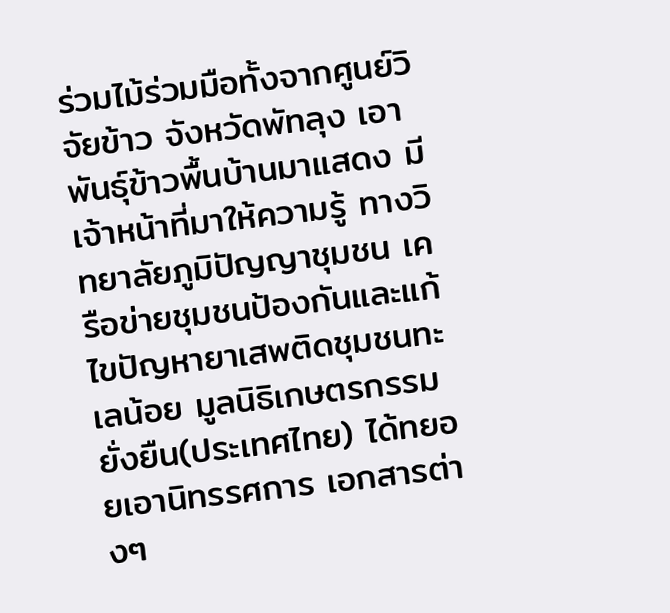ร่วมไม้ร่วมมือทั้งจากศูนย์วิจัยข้าว จังหวัดพัทลุง เอาพันธุ์ข้าวพื้นบ้านมาแสดง มีเจ้าหน้าที่มาให้ความรู้ ทางวิทยาลัยภูมิปัญญาชุมชน เครือข่ายชุมชนป้องกันและแก้ไขปัญหายาเสพติดชุมชนทะเลน้อย มูลนิธิเกษตรกรรมยั่งยืน(ประเทศไทย) ได้ทยอยเอานิทรรศการ เอกสารต่างๆ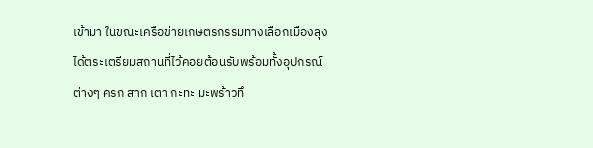เข้ามา ในขณะเครือข่ายเกษตรกรรมทางเลือกเมืองลุงได้ตระเตรียมสถานที่ไว้คอยต้อนรับพร้อมทั้งอุปกรณ์ต่างๆ ครก สาก เตา กะทะ มะพร้าวทึ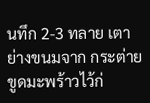นทึก 2-3 ทลาย เตาย่างขนมจาก กระต่ายขูดมะพร้าวไว้ก่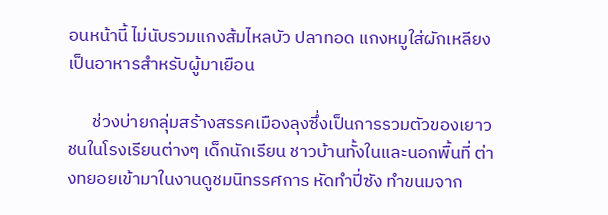อนหน้านี้ ไม่นับรวมแกงส้มไหลบัว ปลาทอด แกงหมูใส่ผักเหลียงเป็นอาหารสำหรับผู้มาเยือน

      ช่วงบ่ายกลุ่มสร้างสรรคเมืองลุงซึ่งเป็นการรวมตัวของเยาวชนในโรงเรียนต่างๆ เด็กนักเรียน ชาวบ้านทั้งในและนอกพื้นที่ ต่างทยอยเข้ามาในงานดูชมนิทรรศการ หัดทำปี่ซัง ทำขนมจาก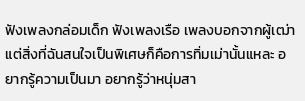ฟังเพลงกล่อมเด็ก ฟังเพลงเรือ เพลงบอกจากผู้เฒ่า แต่สิ่งที่ฉันสนใจเป็นพิเศษก็คือการทิ่มเม่านั้นแหละ อยากรู้ความเป็นมา อยากรู้ว่าหนุ่มสา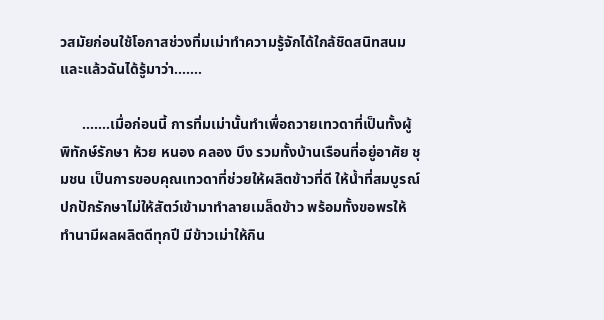วสมัยก่อนใช้โอกาสช่วงทิ่มเม่าทำความรู้จักได้ใกล้ชิดสนิทสนม และแล้วฉันได้รู้มาว่า.......

      .......เมื่อก่อนนี้ การทิ่มเม่านั้นทำเพื่อถวายเทวดาที่เป็นทั้งผู้พิทักษ์รักษา ห้วย หนอง คลอง บึง รวมทั้งบ้านเรือนที่อยู่อาศัย ชุมชน เป็นการขอบคุณเทวดาที่ช่วยให้ผลิตข้าวที่ดี ให้น้ำที่สมบูรณ์ ปกปักรักษาไม่ให้สัตว์เข้ามาทำลายเมล็ดข้าว พร้อมทั้งขอพรให้ทำนามีผลผลิตดีทุกปี มีข้าวเม่าให้กิน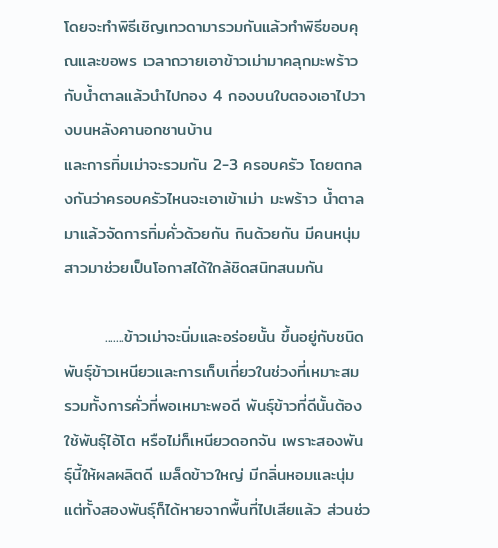โดยจะทำพิธีเชิญเทวดามารวมกันแล้วทำพิธีขอบคุณและขอพร เวลาถวายเอาข้าวเม่ามาคลุกมะพร้าวกับน้ำตาลแล้วนำไปกอง 4 กองบนใบตองเอาไปวางบนหลังคานอกชานบ้าน
และการทิ่มเม่าจะรวมกัน 2-3 ครอบครัว โดยตกลงกันว่าครอบครัวไหนจะเอาเข้าเม่า มะพร้าว น้ำตาลมาแล้วจัดการทิ่มคั่วด้วยกัน กินด้วยกัน มีคนหนุ่มสาวมาช่วยเป็นโอกาสได้ใกล้ชิดสนิทสนมกัน

       .......ข้าวเม่าจะนิ่มและอร่อยนั้น ขึ้นอยู่กับชนิดพันธุ์ข้าวเหนียวและการเก็บเกี่ยวในช่วงที่เหมาะสม รวมทั้งการคั่วที่พอเหมาะพอดี พันธุ์ข้าวที่ดีนั้นต้องใช้พันธุ์ไอ้โต หรือไม่ก็เหนียวดอกจัน เพราะสองพันธุ์นี้ให้ผลผลิตดี เมล็ดข้าวใหญ่ มีกลิ่นหอมและนุ่ม แต่ทั้งสองพันธุ์ก็ได้หายจากพื้นที่ไปเสียแล้ว ส่วนช่ว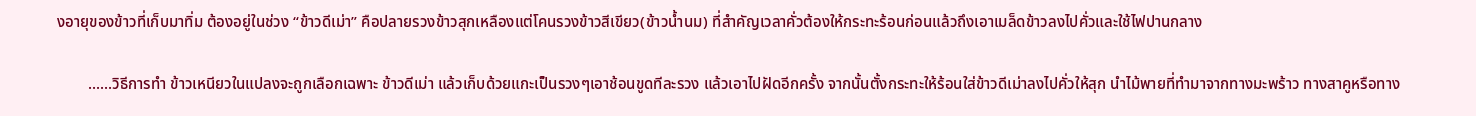งอายุของข้าวที่เก็บมาทิ่ม ต้องอยู่ในช่วง “ข้าวดีเม่า” คือปลายรวงข้าวสุกเหลืองแต่โคนรวงข้าวสีเขียว(ข้าวน้ำนม) ที่สำคัญเวลาคั่วต้องให้กระทะร้อนก่อนแล้วถึงเอาเมล็ดข้าวลงไปคั่วและใช้ไฟปานกลาง

        ......วิธีการทำ ข้าวเหนียวในแปลงจะถูกเลือกเฉพาะ ข้าวดีเม่า แล้วเก็บด้วยแกะเป็นรวงๆเอาช้อนขูดทีละรวง แล้วเอาไปฝัดอีกครั้ง จากนั้นตั้งกระทะให้ร้อนใส่ข้าวดีเม่าลงไปคั่วให้สุก นำไม้พายที่ทำมาจากทางมะพร้าว ทางสาคูหรือทาง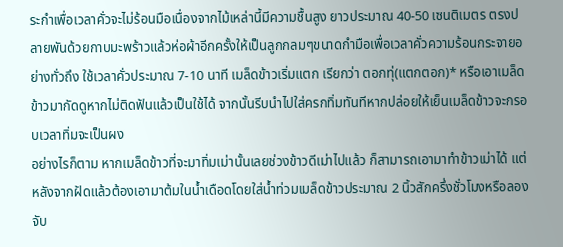ระกำเพื่อเวลาคั่วจะไม่ร้อนมือเนื่องจากไม้เหล่านี้มีความชื้นสูง ยาวประมาณ 40-50 เซนติเมตร ตรงปลายพันด้วยกาบมะพร้าวแล้วห่อผ้าอีกครั้งให้เป็นลูกกลมๆขนาดกำมือเพื่อเวลาคั่วความร้อนกระจายอย่างทั่วถึง ใช้เวลาคั่วประมาณ 7-10 นาที เมล็ดข้าวเริ่มแตก เรียกว่า ตอกทุ่(แตกตอก)* หรือเอาเมล็ดข้าวมากัดดูหากไม่ติดฟันแล้วเป็นใช้ได้ จากนั้นรีบนำไปใส่ครกทิ่มทันทีหากปล่อยให้เย็นเมล็ดข้าวจะกรอบเวลาทิ่มจะเป็นผง
อย่างไรก็ตาม หากเมล็ดข้าวที่จะมาทิ่มเม่านั้นเลยช่วงข้าวดีเม่าไปแล้ว ก็สามารถเอามาทำข้าวเม่าได้ แต่หลังจากฝัดแล้วต้องเอามาต้มในน้ำเดือดโดยใส่น้ำท่วมเมล็ดข้าวประมาณ 2 นิ้วสักครึ่งชั่วโมงหรือลองจับ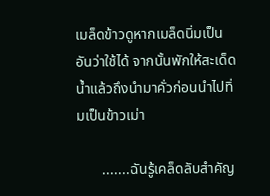เมล็ดข้าวดูหากเมล็ดนิ่มเป็นอันว่าใช้ได้ จากนั้นพักให้สะเด็ดน้ำแล้วถึงนำมาคั่วก่อนนำไปทิ่มเป็นข้าวเม่า

       .......ฉันรู้เคล็ดลับสำคัญ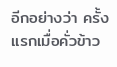อีกอย่างว่า ครั้งแรกเมื่อคั่วข้าว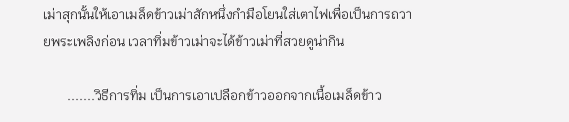เม่าสุกนั้นให้เอาเมล็ดข้าวเม่าสักหนึ่งกำมือโยนใส่เตาไฟเพื่อเป็นการถวายพระเพลิงก่อน เวลาทิ่มข้าวเม่าจะได้ข้าวเม่าที่สวยดูน่ากิน

       .......วิธีการทิ่ม เป็นการเอาเปลือกข้าวออกจากเนื้อเมล็ดข้าว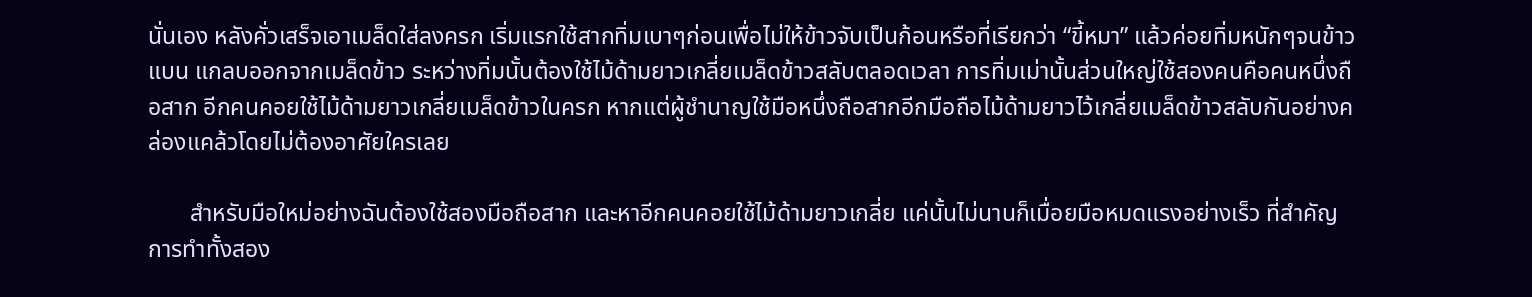นั่นเอง หลังคั่วเสร็จเอาเมล็ดใส่ลงครก เริ่มแรกใช้สากทิ่มเบาๆก่อนเพื่อไม่ให้ข้าวจับเป็นก้อนหรือที่เรียกว่า “ขี้หมา” แล้วค่อยทิ่มหนักๆจนข้าวแบน แกลบออกจากเมล็ดข้าว ระหว่างทิ่มนั้นต้องใช้ไม้ด้ามยาวเกลี่ยเมล็ดข้าวสลับตลอดเวลา การทิ่มเม่านั้นส่วนใหญ่ใช้สองคนคือคนหนึ่งถือสาก อีกคนคอยใช้ไม้ด้ามยาวเกลี่ยเมล็ดข้าวในครก หากแต่ผู้ชำนาญใช้มือหนึ่งถือสากอีกมือถือไม้ด้ามยาวไว้เกลี่ยเมล็ดข้าวสลับกันอย่างคล่องแคล้วโดยไม่ต้องอาศัยใครเลย

       สำหรับมือใหม่อย่างฉันต้องใช้สองมือถือสาก และหาอีกคนคอยใช้ไม้ด้ามยาวเกลี่ย แค่นั้นไม่นานก็เมื่อยมือหมดแรงอย่างเร็ว ที่สำคัญการทำทั้งสอง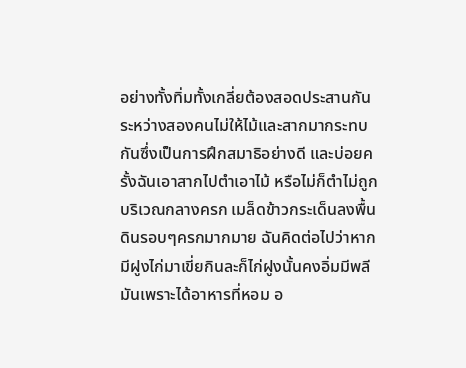อย่างทั้งทิ่มทั้งเกลี่ยต้องสอดประสานกันระหว่างสองคนไม่ให้ไม้และสากมากระทบกันซึ่งเป็นการฝึกสมาธิอย่างดี และบ่อยครั้งฉันเอาสากไปตำเอาไม้ หรือไม่ก็ตำไม่ถูกบริเวณกลางครก เมล็ดข้าวกระเด็นลงพื้นดินรอบๆครกมากมาย ฉันคิดต่อไปว่าหากมีฝูงไก่มาเขี่ยกินละก็ไก่ฝูงนั้นคงอิ่มมีพลีมันเพราะได้อาหารที่หอม อ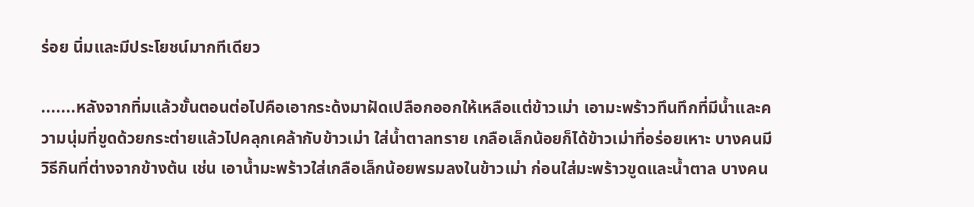ร่อย นิ่มและมีประโยชน์มากทีเดียว

.......หลังจากทิ่มแล้วขั้นตอนต่อไปคือเอากระด้งมาฝัดเปลือกออกให้เหลือแต่ข้าวเม่า เอามะพร้าวทึนทึกที่มีน้ำและความนุ่มที่ขูดด้วยกระต่ายแล้วไปคลุกเคล้ากับข้าวเม่า ใส่น้ำตาลทราย เกลือเล็กน้อยก็ได้ข้าวเม่าที่อร่อยเหาะ บางคนมีวิธีกินที่ต่างจากข้างต้น เช่น เอาน้ำมะพร้าวใส่เกลือเล็กน้อยพรมลงในข้าวเม่า ก่อนใส่มะพร้าวขูดและน้ำตาล บางคน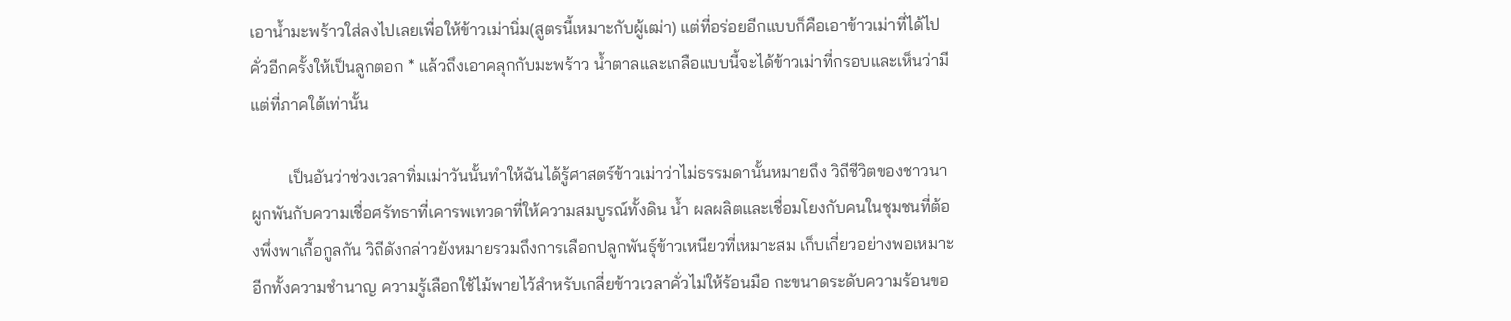เอาน้ำมะพร้าวใส่ลงไปเลยเพื่อให้ข้าวเม่านิ่ม(สูตรนี้เหมาะกับผู้เฒ่า) แต่ที่อร่อยอีกแบบก็คือเอาข้าวเม่าที่ได้ไปคั่วอีกครั้งให้เป็นลูกตอก * แล้วถึงเอาคลุกกับมะพร้าว น้ำตาลและเกลือแบบนี้จะได้ข้าวเม่าที่กรอบและเห็นว่ามีแต่ที่ภาคใต้เท่านั้น

         เป็นอันว่าช่วงเวลาทิ่มเม่าวันนั้นทำให้ฉันได้รู้ศาสตร์ข้าวเม่าว่าไม่ธรรมดานั้นหมายถึง วิถีชีวิตของชาวนาผูกพันกับความเชื่อศรัทธาที่เคารพเทวดาที่ให้ความสมบูรณ์ทั้งดิน น้ำ ผลผลิตและเชื่อมโยงกับคนในชุมชนที่ต้องพึ่งพาเกื้อกูลกัน วิถีดังกล่าวยังหมายรวมถึงการเลือกปลูกพันธุ์ข้าวเหนียวที่เหมาะสม เก็บเกี่ยวอย่างพอเหมาะอีกทั้งความชำนาญ ความรู้เลือกใช้ไม้พายไว้สำหรับเกลี่ยข้าวเวลาคั่วไม่ให้ร้อนมือ กะขนาดระดับความร้อนขอ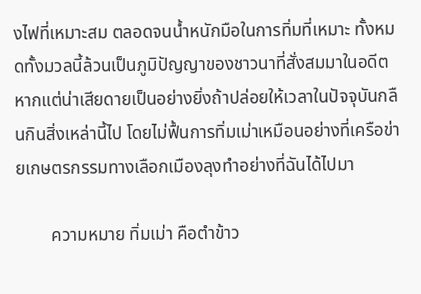งไฟที่เหมาะสม ตลอดจนน้ำหนักมือในการทิ่มที่เหมาะ ทั้งหมดทั้งมวลนี้ล้วนเป็นภูมิปัญญาของชาวนาที่สั่งสมมาในอดีต หากแต่น่าเสียดายเป็นอย่างยิ่งถ้าปล่อยให้เวลาในปัจจุบันกลืนกินสิ่งเหล่านี้ไป โดยไม่ฟื้นการทิ่มเม่าเหมือนอย่างที่เครือข่ายเกษตรกรรมทางเลือกเมืองลุงทำอย่างที่ฉันได้ไปมา

        ความหมาย ทิ่มเม่า คือตำข้าว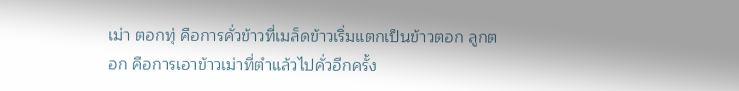เม่า ตอกทุ่ คือการคั่วข้าวที่เมล็ดข้าวเริ่มแตกเป็นข้าวตอก ลูกตอก คือการเอาข้าวเม่าที่ตำแล้วไปคั่วอีกครั้ง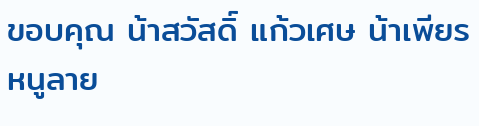ขอบคุณ น้าสวัสดิ์ แก้วเศษ น้าเพียร หนูลาย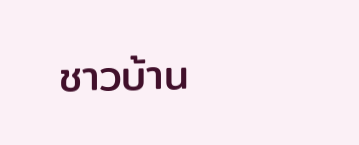ชาวบ้าน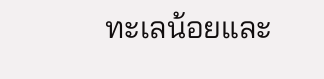ทะเลน้อยและ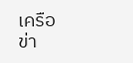เครือข่า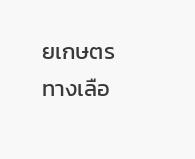ยเกษตรทางเลือ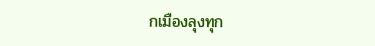กเมืองลุงทุก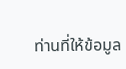ท่านที่ให้ข้อมูล